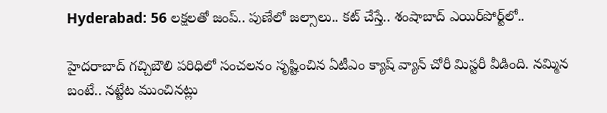Hyderabad: 56 లక్షలతో జంప్.. పుణేలో జల్సాలు.. కట్ చేస్తే.. శంషాబాద్ ఎయిర్‌పోర్ట్‌లో..

హైదరాబాద్‌ గచ్చిబౌలి పరిధిలో సంచలనం సృష్టించిన ఏటీఎం క్యాష్ వ్యాన్ చోరీ మిస్టరీ వీడింది. నమ్మిన బంటే.. నట్టేట ముంచినట్లు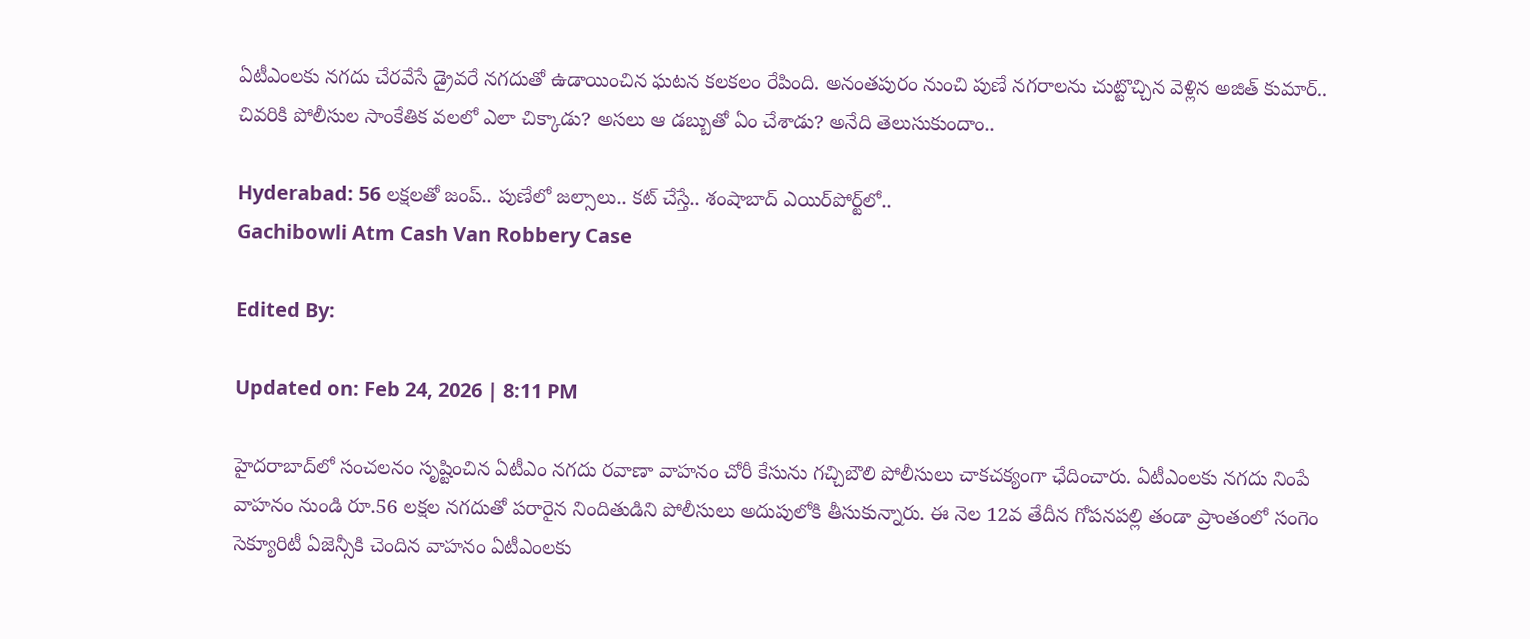ఏటీఎంలకు నగదు చేరవేసే డ్రైవరే నగదుతో ఉడాయించిన ఘటన కలకలం రేపింది. అనంతపురం నుంచి పుణే నగరాలను చుట్టొచ్చిన వెళ్లిన అజిత్ కుమార్.. చివరికి పోలీసుల సాంకేతిక వలలో ఎలా చిక్కాడు? అసలు ఆ డబ్బుతో ఏం చేశాడు? అనేది తెలుసుకుందాం..

Hyderabad: 56 లక్షలతో జంప్.. పుణేలో జల్సాలు.. కట్ చేస్తే.. శంషాబాద్ ఎయిర్‌పోర్ట్‌లో..
Gachibowli Atm Cash Van Robbery Case

Edited By:

Updated on: Feb 24, 2026 | 8:11 PM

హైదరాబాద్‌లో సంచలనం సృష్టించిన ఏటీఎం నగదు రవాణా వాహనం చోరీ కేసును గచ్చిబౌలి పోలీసులు చాకచక్యంగా ఛేదించారు. ఏటీఎంలకు నగదు నింపే వాహనం నుండి రూ.56 లక్షల నగదుతో పరారైన నిందితుడిని పోలీసులు అదుపులోకి తీసుకున్నారు. ఈ నెల 12వ తేదీన గోపనపల్లి తండా ప్రాంతంలో సంగెం సెక్యూరిటీ ఏజెన్సీకి చెందిన వాహనం ఏటీఎంలకు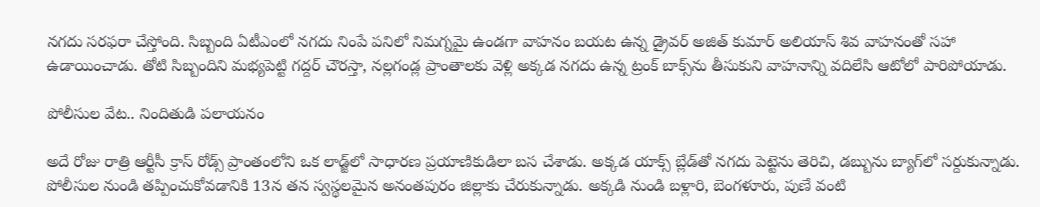నగదు సరఫరా చేస్తోంది. సిబ్బంది ఏటీఎంలో నగదు నింపే పనిలో నిమగ్నమై ఉండగా వాహనం బయట ఉన్న డ్రైవర్ అజిత్ కుమార్ అలియాస్ శివ వాహనంతో సహా ఉడాయించాడు. తోటి సిబ్బందిని మభ్యపెట్టి గద్దర్ చౌరస్తా, నల్లగండ్ల ప్రాంతాలకు వెళ్లి అక్కడ నగదు ఉన్న ట్రంక్ బాక్స్‌ను తీసుకుని వాహనాన్ని వదిలేసి ఆటోలో పారిపోయాడు.

పోలీసుల వేట.. నిందితుడి పలాయనం

అదే రోజు రాత్రి ఆర్టీసీ క్రాస్ రోడ్స్ ప్రాంతంలోని ఒక లాడ్జ్‌లో సాధారణ ప్రయాణికుడిలా బస చేశాడు. అక్కడ యాక్స్ బ్లేడ్‌తో నగదు పెట్టెను తెరిచి, డబ్బును బ్యాగ్‌లో సర్దుకున్నాడు. పోలీసుల నుండి తప్పించుకోవడానికి 13న తన స్వస్థలమైన అనంతపురం జిల్లాకు చేరుకున్నాడు. అక్కడి నుండి బళ్లారి, బెంగళూరు, పుణే వంటి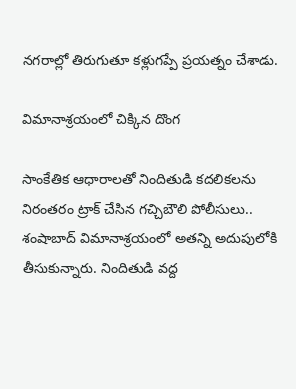నగరాల్లో తిరుగుతూ కళ్లుగప్పే ప్రయత్నం చేశాడు.

విమానాశ్రయంలో చిక్కిన దొంగ

సాంకేతిక ఆధారాలతో నిందితుడి కదలికలను నిరంతరం ట్రాక్ చేసిన గచ్చిబౌలి పోలీసులు.. శంషాబాద్ విమానాశ్రయంలో అతన్ని అదుపులోకి తీసుకున్నారు. నిందితుడి వద్ద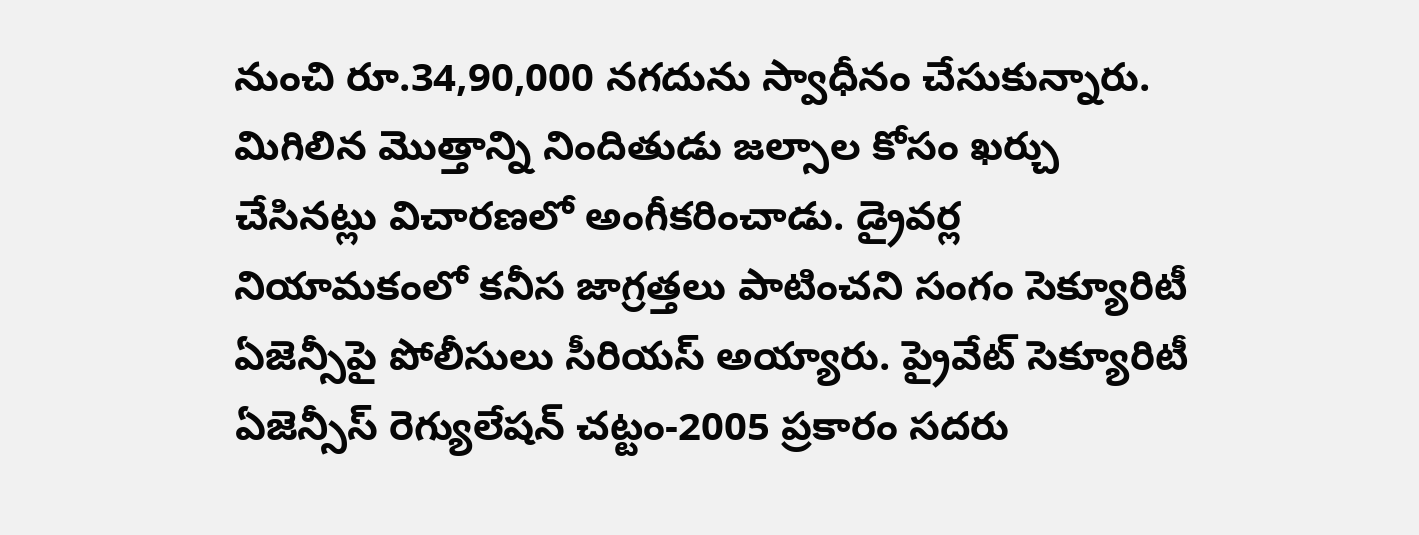నుంచి రూ.34,90,000 నగదును స్వాధీనం చేసుకున్నారు. మిగిలిన మొత్తాన్ని నిందితుడు జల్సాల కోసం ఖర్చు చేసినట్లు విచారణలో అంగీకరించాడు. డ్రైవర్ల నియామకంలో కనీస జాగ్రత్తలు పాటించని సంగం సెక్యూరిటీ ఏజెన్సీపై పోలీసులు సీరియస్ అయ్యారు. ప్రైవేట్ సెక్యూరిటీ ఏజెన్సీస్ రెగ్యులేషన్ చట్టం-2005 ప్రకారం సదరు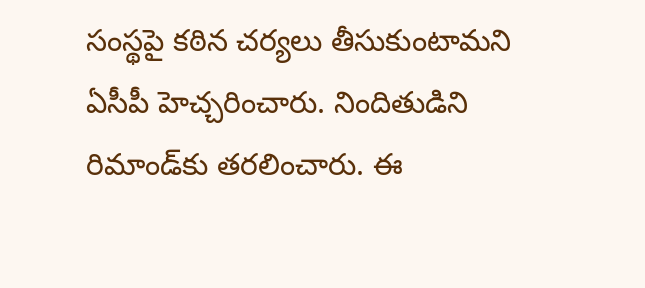సంస్థపై కఠిన చర్యలు తీసుకుంటామని ఏసీపీ హెచ్చరించారు. నిందితుడిని రిమాండ్‌కు తరలించారు. ఈ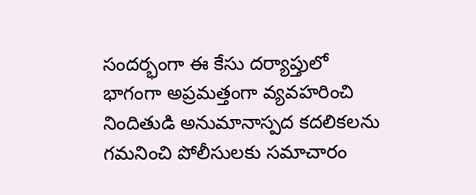సందర్భంగా ఈ కేసు దర్యాప్తులో భాగంగా అప్రమత్తంగా వ్యవహరించి నిందితుడి అనుమానాస్పద కదలికలను గమనించి పోలీసులకు సమాచారం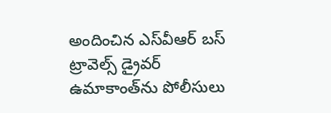అందించిన ఎస్‌వీఆర్ బస్ ట్రావెల్స్ డ్రైవర్ ఉమాకాంత్‌ను పోలీసులు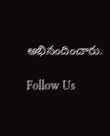అభినందించారు.

Follow Us